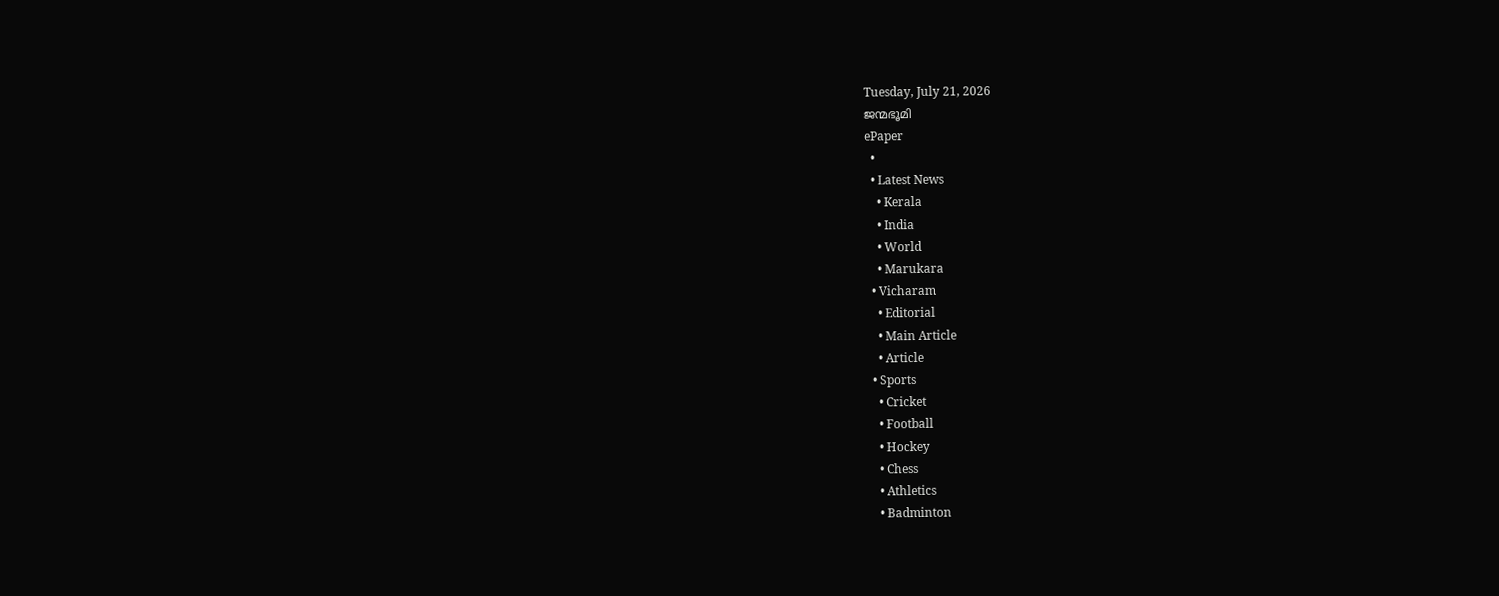Tuesday, July 21, 2026
ജന്മഭൂമി
ePaper
  •
  • Latest News
    • Kerala
    • India
    • World
    • Marukara
  • Vicharam
    • Editorial
    • Main Article
    • Article
  • Sports
    • Cricket
    • Football
    • Hockey
    • Chess
    • Athletics
    • Badminton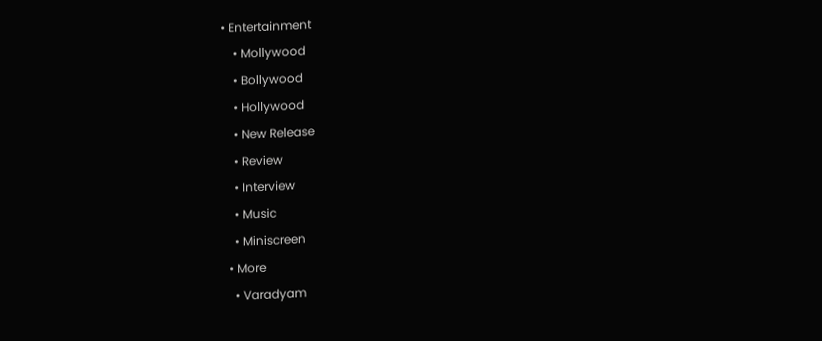• Entertainment
    • Mollywood
    • Bollywood
    • Hollywood
    • New Release
    • Review
    • Interview
    • Music
    • Miniscreen
  • More
    • Varadyam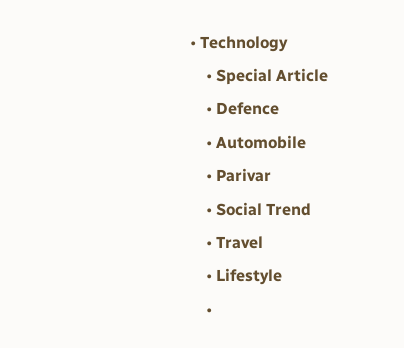• Technology
    • Special Article
    • Defence
    • Automobile
    • Parivar
    • Social Trend
    • Travel
    • Lifestyle
    •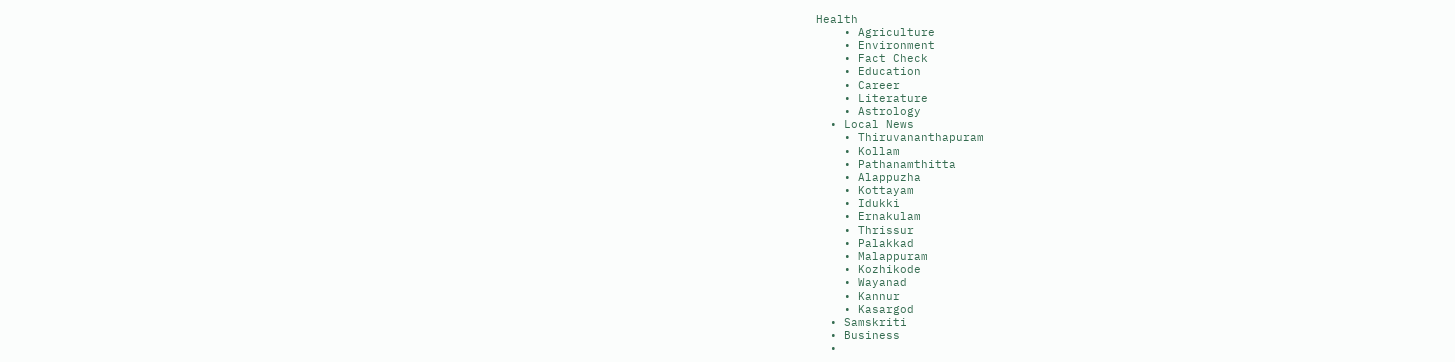Health
    • Agriculture
    • Environment
    • Fact Check
    • Education
    • Career
    • Literature
    • Astrology
  • Local News
    • Thiruvananthapuram
    • Kollam
    • Pathanamthitta
    • Alappuzha
    • Kottayam
    • Idukki
    • Ernakulam
    • Thrissur
    • Palakkad
    • Malappuram
    • Kozhikode
    • Wayanad
    • Kannur
    • Kasargod
  • Samskriti
  • Business
  •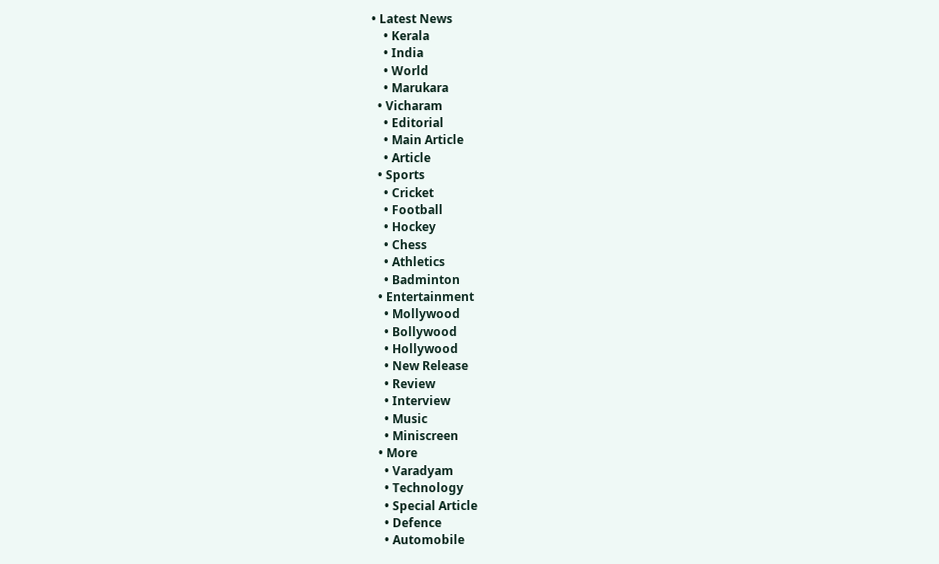• Latest News
    • Kerala
    • India
    • World
    • Marukara
  • Vicharam
    • Editorial
    • Main Article
    • Article
  • Sports
    • Cricket
    • Football
    • Hockey
    • Chess
    • Athletics
    • Badminton
  • Entertainment
    • Mollywood
    • Bollywood
    • Hollywood
    • New Release
    • Review
    • Interview
    • Music
    • Miniscreen
  • More
    • Varadyam
    • Technology
    • Special Article
    • Defence
    • Automobile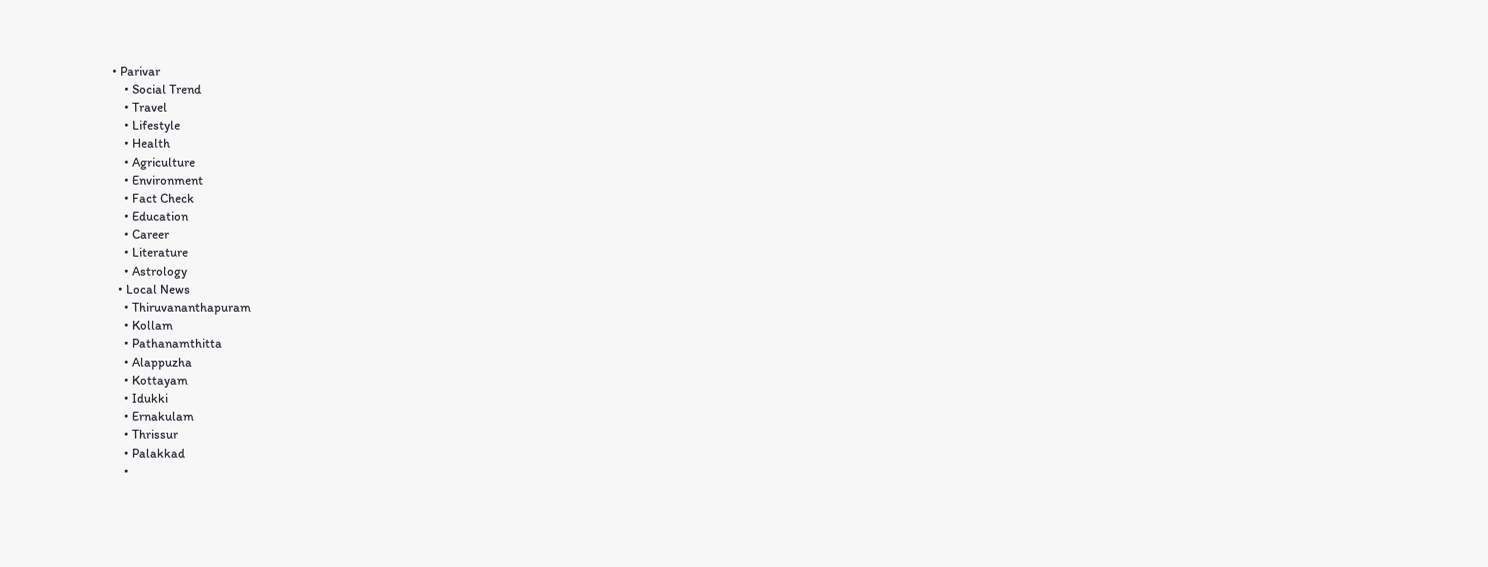• Parivar
    • Social Trend
    • Travel
    • Lifestyle
    • Health
    • Agriculture
    • Environment
    • Fact Check
    • Education
    • Career
    • Literature
    • Astrology
  • Local News
    • Thiruvananthapuram
    • Kollam
    • Pathanamthitta
    • Alappuzha
    • Kottayam
    • Idukki
    • Ernakulam
    • Thrissur
    • Palakkad
    •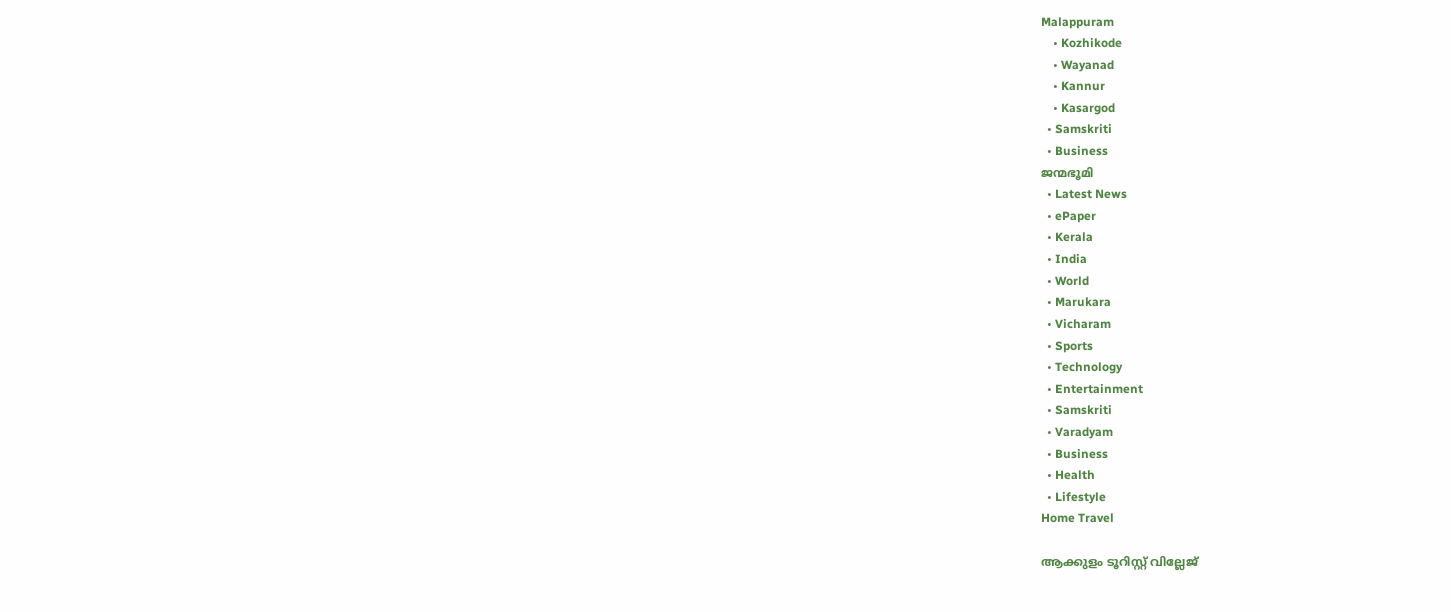Malappuram
    • Kozhikode
    • Wayanad
    • Kannur
    • Kasargod
  • Samskriti
  • Business
ജന്മഭൂമി
  • Latest News
  • ePaper
  • Kerala
  • India
  • World
  • Marukara
  • Vicharam
  • Sports
  • Technology
  • Entertainment
  • Samskriti
  • Varadyam
  • Business
  • Health
  • Lifestyle
Home Travel

ആക്കുളം ടൂറിസ്റ്റ് വില്ലേജ്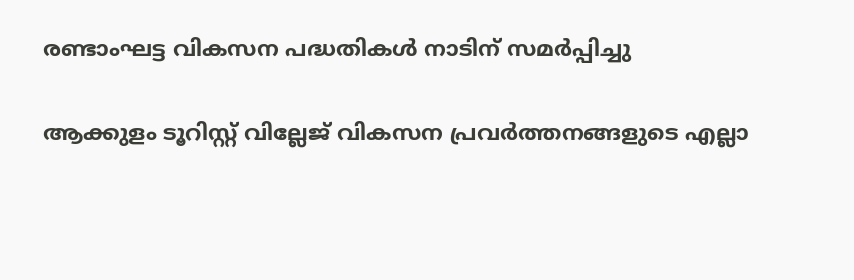രണ്ടാംഘട്ട വികസന പദ്ധതികള്‍ നാടിന് സമര്‍പ്പിച്ചു

ആക്കുളം ടൂറിസ്റ്റ് വില്ലേജ് വികസന പ്രവര്‍ത്തനങ്ങളുടെ എല്ലാ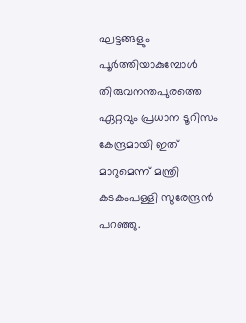ഘട്ടങ്ങളും പൂര്‍ത്തിയാകുമ്പോള്‍ തിരുവനന്തപുരത്തെ ഏറ്റവും പ്രധാന ടൂറിസം കേന്ദ്രമായി ഇത് മാറുമെന്ന് മന്ത്രി കടകംപള്ളി സുരേന്ദ്രന്‍ പറഞ്ഞു.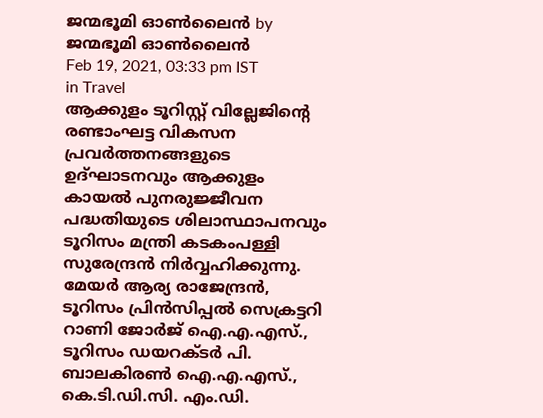ജന്മഭൂമി ഓണ്‍ലൈന്‍ by ജന്മഭൂമി ഓണ്‍ലൈന്‍
Feb 19, 2021, 03:33 pm IST
in Travel
ആക്കുളം ടൂറിസ്റ്റ് വില്ലേജിന്‍റെ രണ്ടാംഘട്ട വികസന പ്രവര്‍ത്തനങ്ങളുടെ ഉദ്ഘാടനവും ആക്കുളം കായല്‍ പുനരുജ്ജീവന പദ്ധതിയുടെ ശിലാസ്ഥാപനവും ടൂറിസം മന്ത്രി കടകംപള്ളി സുരേന്ദ്രന്‍ നിര്‍വ്വഹിക്കുന്നു. മേയര്‍ ആര്യ രാജേന്ദ്രന്‍, ടൂറിസം പ്രിന്‍സിപ്പല്‍ സെക്രട്ടറി റാണി ജോര്‍ജ് ഐ.എ.എസ്., ടൂറിസം ഡയറക്ടര്‍ പി. ബാലകിരണ്‍ ഐ.എ.എസ്., കെ.ടി.ഡി.സി. എം.ഡി.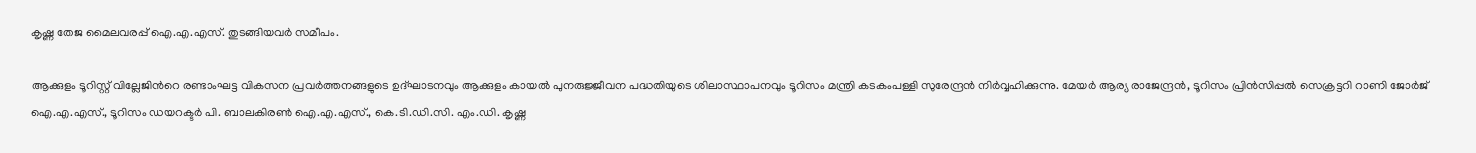കൃഷ്ണ തേജ മൈലവരപ്പ് ഐ.എ.എസ്. തുടങ്ങിയവര്‍ സമീപം.

ആക്കുളം ടൂറിസ്റ്റ് വില്ലേജിന്‍റെ രണ്ടാംഘട്ട വികസന പ്രവര്‍ത്തനങ്ങളുടെ ഉദ്ഘാടനവും ആക്കുളം കായല്‍ പുനരുജ്ജീവന പദ്ധതിയുടെ ശിലാസ്ഥാപനവും ടൂറിസം മന്ത്രി കടകംപള്ളി സുരേന്ദ്രന്‍ നിര്‍വ്വഹിക്കുന്നു. മേയര്‍ ആര്യ രാജേന്ദ്രന്‍, ടൂറിസം പ്രിന്‍സിപ്പല്‍ സെക്രട്ടറി റാണി ജോര്‍ജ് ഐ.എ.എസ്., ടൂറിസം ഡയറക്ടര്‍ പി. ബാലകിരണ്‍ ഐ.എ.എസ്., കെ.ടി.ഡി.സി. എം.ഡി. കൃഷ്ണ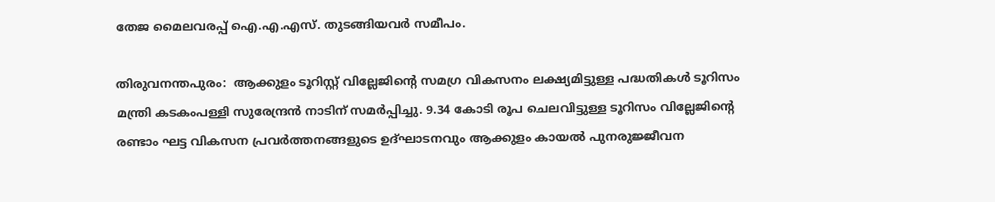തേജ മൈലവരപ്പ് ഐ.എ.എസ്. തുടങ്ങിയവര്‍ സമീപം.

തിരുവനന്തപുരം:  ആക്കുളം ടൂറിസ്റ്റ് വില്ലേജിന്റെ സമഗ്ര വികസനം ലക്ഷ്യമിട്ടുള്ള പദ്ധതികള്‍ ടൂറിസം മന്ത്രി കടകംപള്ളി സുരേന്ദ്രന്‍ നാടിന് സമര്‍പ്പിച്ചു. 9.34 കോടി രൂപ ചെലവിട്ടുള്ള ടൂറിസം വില്ലേജിന്റെ രണ്ടാം ഘട്ട വികസന പ്രവര്‍ത്തനങ്ങളുടെ ഉദ്ഘാടനവും ആക്കുളം കായല്‍ പുനരുജ്ജീവന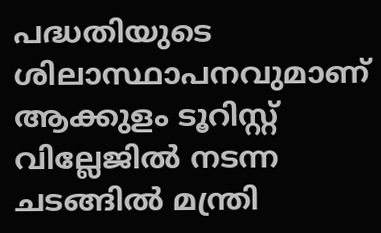പദ്ധതിയുടെ ശിലാസ്ഥാപനവുമാണ് ആക്കുളം ടൂറിസ്റ്റ് വില്ലേജില്‍ നടന്ന ചടങ്ങില്‍ മന്ത്രി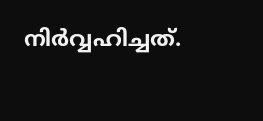നിര്‍വ്വഹിച്ചത്.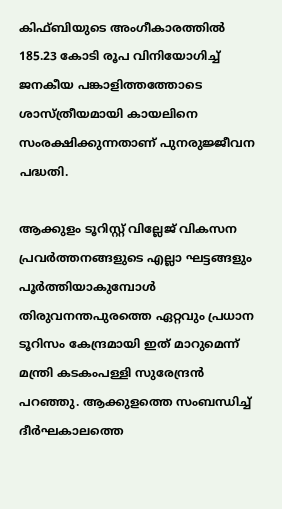കിഫ്ബിയുടെ അംഗീകാരത്തില്‍ 185.23 കോടി രൂപ വിനിയോഗിച്ച് ജനകീയ പങ്കാളിത്തത്തോടെ ശാസ്ത്രീയമായി കായലിനെ സംരക്ഷിക്കുന്നതാണ് പുനരുജ്ജീവന പദ്ധതി.

ആക്കുളം ടൂറിസ്റ്റ് വില്ലേജ് വികസന പ്രവര്‍ത്തനങ്ങളുടെ എല്ലാ ഘട്ടങ്ങളും പൂര്‍ത്തിയാകുമ്പോള്‍ തിരുവനന്തപുരത്തെ ഏറ്റവും പ്രധാന ടൂറിസം കേന്ദ്രമായി ഇത് മാറുമെന്ന്  മന്ത്രി കടകംപള്ളി സുരേന്ദ്രന്‍ പറഞ്ഞു. ആക്കുളത്തെ സംബന്ധിച്ച് ദീര്‍ഘകാലത്തെ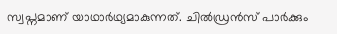സ്വപ്നമാണ് യാഥാര്‍ഥ്യമാകുന്നത്. ചില്‍ഡ്രന്‍സ് പാര്‍ക്കും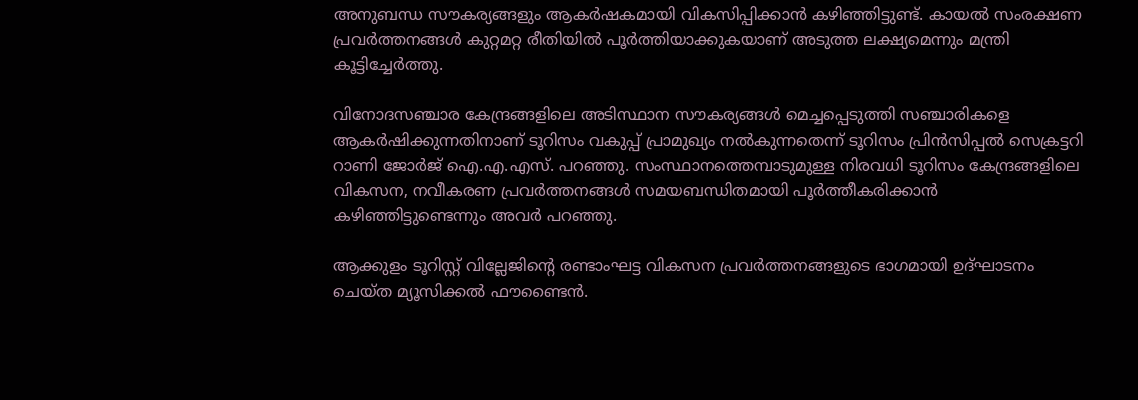അനുബന്ധ സൗകര്യങ്ങളും ആകര്‍ഷകമായി വികസിപ്പിക്കാന്‍ കഴിഞ്ഞിട്ടുണ്ട്. കായല്‍ സംരക്ഷണ പ്രവര്‍ത്തനങ്ങള്‍ കുറ്റമറ്റ രീതിയില്‍ പൂര്‍ത്തിയാക്കുകയാണ് അടുത്ത ലക്ഷ്യമെന്നും മന്ത്രി കൂട്ടിച്ചേര്‍ത്തു.

വിനോദസഞ്ചാര കേന്ദ്രങ്ങളിലെ അടിസ്ഥാന സൗകര്യങ്ങള്‍ മെച്ചപ്പെടുത്തി സഞ്ചാരികളെ ആകര്‍ഷിക്കുന്നതിനാണ് ടൂറിസം വകുപ്പ് പ്രാമുഖ്യം നല്‍കുന്നതെന്ന് ടൂറിസം പ്രിന്‍സിപ്പല്‍ സെക്രട്ടറി  റാണി ജോര്‍ജ് ഐ.എ.എസ്. പറഞ്ഞു. സംസ്ഥാനത്തെമ്പാടുമുള്ള നിരവധി ടൂറിസം കേന്ദ്രങ്ങളിലെ വികസന, നവീകരണ പ്രവര്‍ത്തനങ്ങള്‍ സമയബന്ധിതമായി പൂര്‍ത്തീകരിക്കാന്‍ കഴിഞ്ഞിട്ടുണ്ടെന്നും അവര്‍ പറഞ്ഞു.

ആക്കുളം ടൂറിസ്റ്റ് വില്ലേജിന്റെ രണ്ടാംഘട്ട വികസന പ്രവര്‍ത്തനങ്ങളുടെ ഭാഗമായി ഉദ്ഘാടനം ചെയ്ത മ്യൂസിക്കല്‍ ഫൗണ്ടൈന്‍.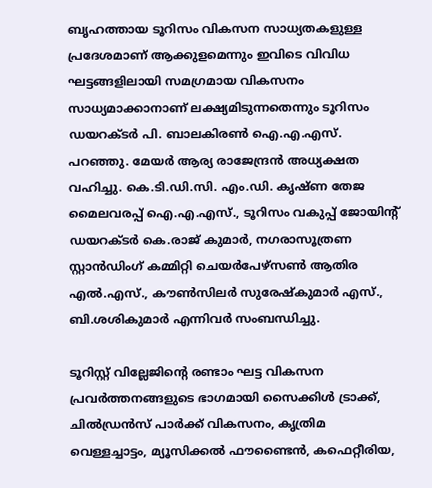ബൃഹത്തായ ടൂറിസം വികസന സാധ്യതകളുള്ള പ്രദേശമാണ് ആക്കുളമെന്നും ഇവിടെ വിവിധ ഘട്ടങ്ങളിലായി സമഗ്രമായ വികസനം സാധ്യമാക്കാനാണ് ലക്ഷ്യമിടുന്നതെന്നും ടൂറിസം ഡയറക്ടര്‍ പി. ബാലകിരണ്‍ ഐ.എ.എസ്. പറഞ്ഞു. മേയര്‍ ആര്യ രാജേന്ദ്രന്‍ അധ്യക്ഷത വഹിച്ചു. കെ.ടി.ഡി.സി. എം.ഡി. കൃഷ്ണ തേജ മൈലവരപ്പ് ഐ.എ.എസ്., ടൂറിസം വകുപ്പ് ജോയിന്‍റ് ഡയറക്ടര്‍ കെ.രാജ് കുമാര്‍, നഗരാസൂത്രണ സ്റ്റാന്‍ഡിംഗ് കമ്മിറ്റി ചെയര്‍പേഴ്സണ്‍ ആതിര എല്‍.എസ്., കൗണ്‍സിലര്‍ സുരേഷ്കുമാര്‍ എസ്.,  ബി.ശശികുമാര്‍ എന്നിവര്‍ സംബന്ധിച്ചു.

ടൂറിസ്റ്റ് വില്ലേജിന്റെ രണ്ടാം ഘട്ട വികസന പ്രവര്‍ത്തനങ്ങളുടെ ഭാഗമായി സൈക്കിള്‍ ട്രാക്ക്, ചില്‍ഡ്രന്‍സ് പാര്‍ക്ക് വികസനം, കൃത്രിമ വെള്ളച്ചാട്ടം, മ്യൂസിക്കല്‍ ഫൗണ്ടൈന്‍, കഫെറ്റീരിയ,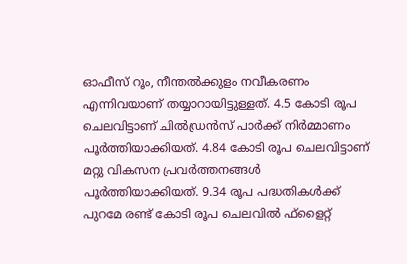ഓഫീസ് റൂം, നീന്തല്‍ക്കുളം നവീകരണം എന്നിവയാണ് തയ്യാറായിട്ടുള്ളത്. 4.5 കോടി രൂപ ചെലവിട്ടാണ് ചില്‍ഡ്രന്‍സ് പാര്‍ക്ക് നിര്‍മ്മാണം പൂര്‍ത്തിയാക്കിയത്. 4.84 കോടി രൂപ ചെലവിട്ടാണ് മറ്റു വികസന പ്രവര്‍ത്തനങ്ങള്‍ പൂര്‍ത്തിയാക്കിയത്. 9.34 രൂപ പദ്ധതികള്‍ക്ക് പുറമേ രണ്ട് കോടി രൂപ ചെലവില്‍ ഫ്ളൈറ്റ്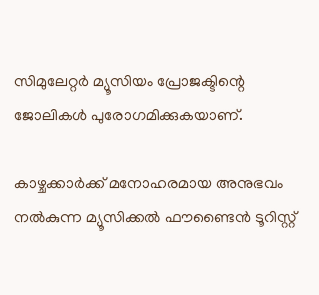സിമുലേറ്റര്‍ മ്യൂസിയം പ്രോജക്ടിന്റെ ജോലികള്‍ പുരോഗമിക്കുകയാണ്.

കാഴ്ചക്കാര്‍ക്ക് മനോഹരമായ അനുഭവം നല്‍കുന്ന മ്യൂസിക്കല്‍ ഫൗണ്ടൈന്‍ ടൂറിസ്റ്റ്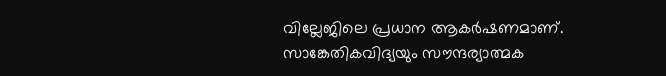വില്ലേജിലെ പ്രധാന ആകര്‍ഷണമാണ്. സാങ്കേതികവിദ്യയും സൗന്ദര്യാത്മക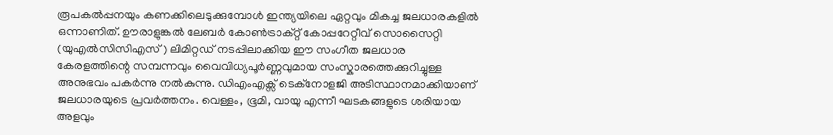രൂപകല്‍പ്പനയും കണക്കിലെടുക്കുമ്പോള്‍ ഇന്ത്യയിലെ ഏറ്റവും മികച്ച ജലധാരകളില്‍ ഒന്നാണിത്. ഊരാളുങ്കല്‍ ലേബര്‍ കോണ്‍ട്രാക്റ്റ് കോപ്പറേറ്റീവ് സൊസൈറ്റി (യുഎല്‍സിസിഎസ്) ലിമിറ്റഡ് നടപ്പിലാക്കിയ ഈ സംഗീത ജലധാര കേരളത്തിന്റെ സമ്പന്നവും വൈവിധ്യപൂര്‍ണ്ണവുമായ സംസ്കാരത്തെക്കുറിച്ചുള്ള അനുഭവം പകര്‍ന്നു നല്‍കുന്നു. ഡിഎംഎക്സ് ടെക്നോളജി അടിസ്ഥാനമാക്കിയാണ് ജലധാരയുടെ പ്രവര്‍ത്തനം. വെള്ളം, ഭൂമി, വായു എന്നീ ഘടകങ്ങളുടെ ശരിയായ അളവും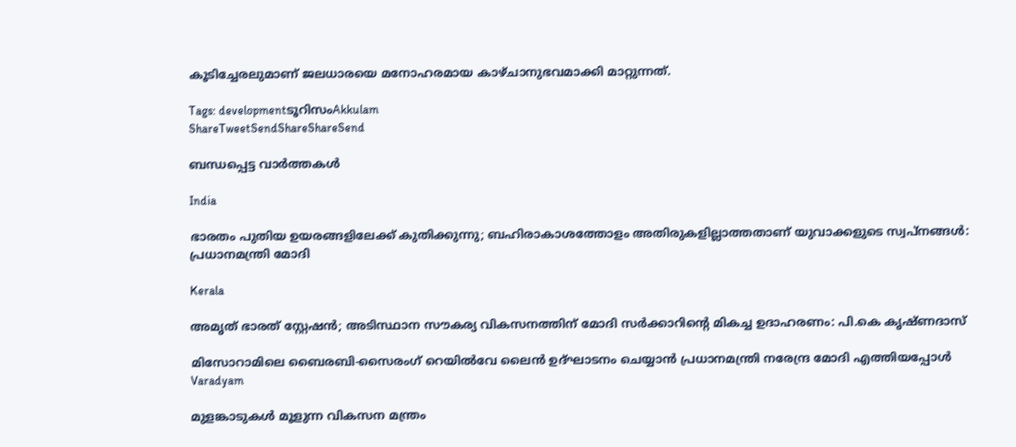കൂടിച്ചേരലുമാണ് ജലധാരയെ മനോഹരമായ കാഴ്ചാനുഭവമാക്കി മാറ്റുന്നത്.

Tags: developmentടൂറിസംAkkulam
ShareTweetSendShareShareSend

ബന്ധപ്പെട്ട വാര്‍ത്തകള്‍

India

ഭാരതം പുതിയ ഉയരങ്ങളിലേക്ക് കുതിക്കുന്നു; ബഹിരാകാശത്തോളം അതിരുകളില്ലാത്തതാണ് യുവാക്കളുടെ സ്വപ്നങ്ങൾ: പ്രധാനമന്ത്രി മോദി

Kerala

അമൃത് ഭാരത് സ്റ്റേഷൻ; അടിസ്ഥാന സൗകര്യ വികസനത്തിന് മോദി സർക്കാറിന്റെ മികച്ച ഉദാഹരണം: പി.കെ കൃഷ്ണദാസ്

മിസോറാമിലെ ബൈരബി-സൈരംഗ് റെയില്‍വേ ലൈന്‍ ഉദ്ഘാടനം ചെയ്യാന്‍ പ്രധാനമന്ത്രി നരേന്ദ്ര മോദി എത്തിയപ്പോള്‍
Varadyam

മുളങ്കാടുകള്‍ മൂളുന്ന വികസന മന്ത്രം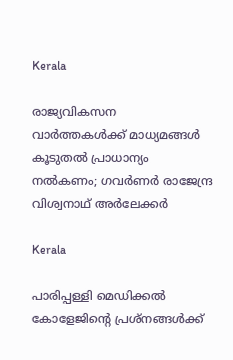Kerala

രാജ്യവികസന വാര്‍ത്തകള്‍ക്ക് മാധ്യമങ്ങള്‍ കൂടുതല്‍ പ്രാധാന്യം നല്‍കണം; ഗവര്‍ണര്‍ രാജേന്ദ്ര വിശ്വനാഥ് അര്‍ലേക്കര്‍

Kerala

പാരിപ്പള്ളി മെഡിക്കല്‍ കോളേജിന്റെ പ്രശ്‌നങ്ങള്‍ക്ക്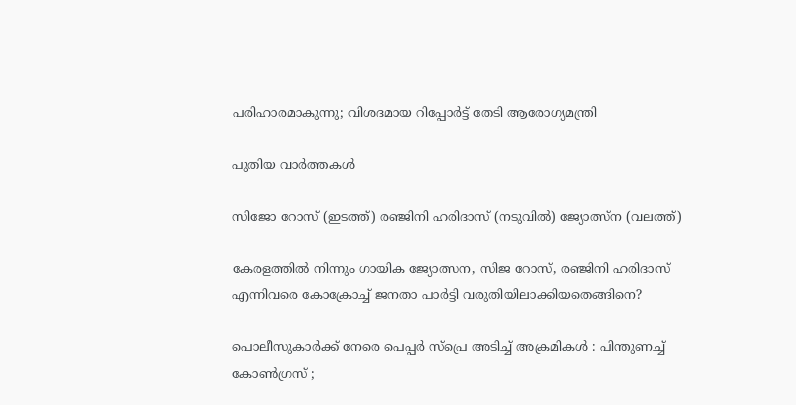പരിഹാരമാകുന്നു; വിശദമായ റിപ്പോര്‍ട്ട് തേടി ആരോഗ്യമന്ത്രി

പുതിയ വാര്‍ത്തകള്‍

സിജോ റോസ് (ഇടത്ത്) രഞ്ജിനി ഹരിദാസ് (നടുവില്‍) ജ്യോത്സ്ന (വലത്ത്)

കേരളത്തില്‍ നിന്നും ഗായിക ജ്യോത്സന, സിജ റോസ്, രഞ്ജിനി ഹരിദാസ് എന്നിവരെ കോക്രോച്ച് ജനതാ പാര്‍ട്ടി വരുതിയിലാക്കിയതെങ്ങിനെ?

പൊലീസുകാർക്ക് നേരെ പെപ്പർ സ്പ്രെ അടിച്ച് അക്രമികൾ : പിന്തുണച്ച് കോൺഗ്രസ് ;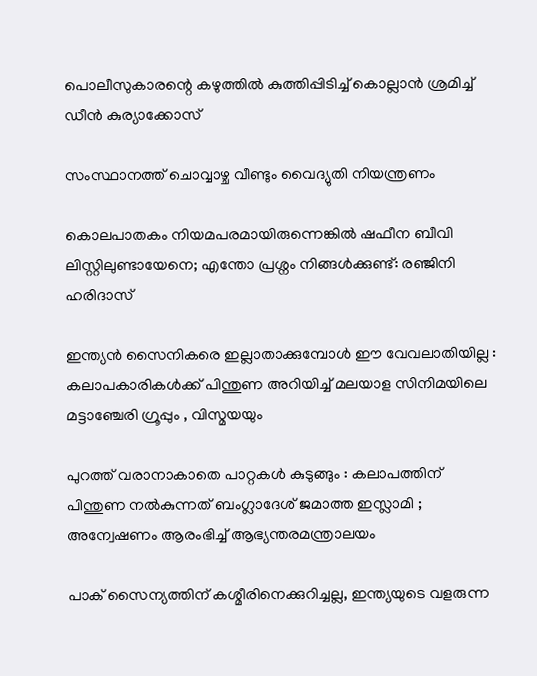പൊലീസുകാരന്റെ കഴുത്തിൽ കുത്തിപ്പിടിച്ച് കൊല്ലാൻ ശ്രമിച്ച് ഡീൻ കുര്യാക്കോസ്

സംസ്ഥാനത്ത് ചൊവ്വാഴ്ച വീണ്ടും വൈദ്യുതി നിയന്ത്രണം

കൊലപാതകം നിയമപരമായിരുന്നെങ്കിൽ ഷഫീന ബീവി ലിസ്റ്റിലുണ്ടായേനെ; എന്തോ പ്രശ്നം നിങ്ങൾക്കുണ്ട്: രഞ്ജിനി ഹരിദാസ്

ഇന്ത്യൻ സൈനികരെ ഇല്ലാതാക്കുമ്പോൾ ഈ വേവലാതിയില്ല :  കലാപകാരികൾക്ക് പിന്തുണ അറിയിച്ച് മലയാള സിനിമയിലെ മട്ടാഞ്ചേരി ഗ്രൂപ്പും , വിസ്മയയും

പുറത്ത് വരാനാകാതെ പാറ്റകൾ കുടുങ്ങും : കലാപത്തിന് പിന്തുണ നൽകുന്നത് ബംഗ്ലാദേശ് ജമാത്ത ഇസ്ലാമി ; അന്വേഷണം ആരംഭിച്ച് ആഭ്യന്തരമന്ത്രാലയം

പാക് സൈന്യത്തിന് കശ്മീരിനെക്കുറിച്ചല്ല, ഇന്ത്യയുടെ വളരുന്ന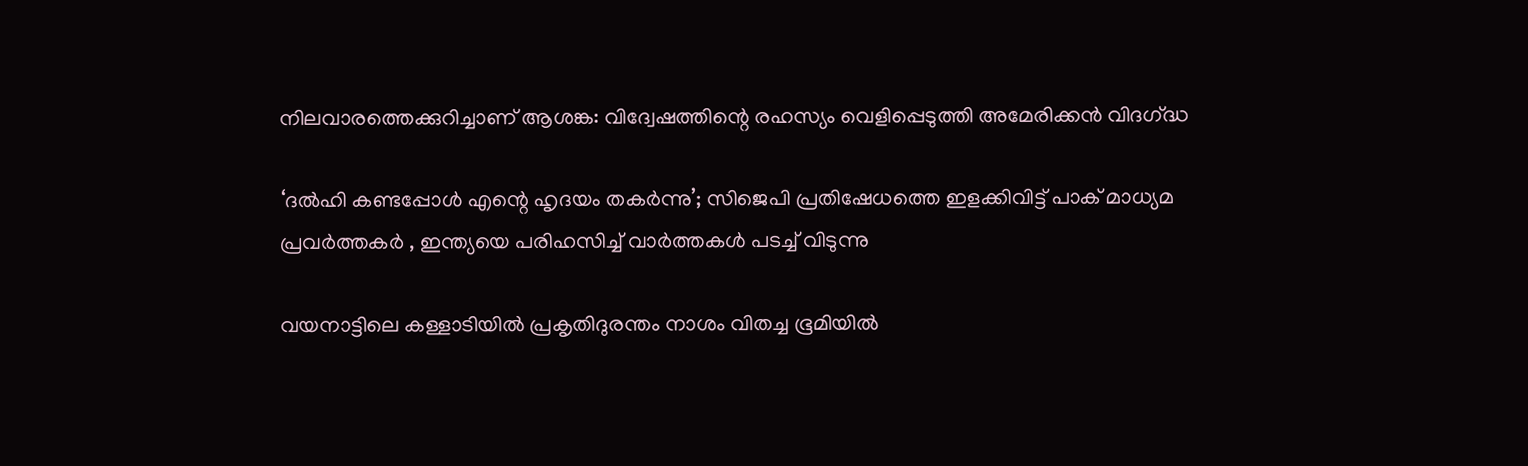നിലവാരത്തെക്കുറിച്ചാണ് ആശങ്ക: വിദ്വേഷത്തിന്റെ രഹസ്യം വെളിപ്പെടുത്തി അമേരിക്കൻ വിദഗ്‌ദ്ധ

‘ദൽഹി കണ്ടപ്പോൾ എന്റെ ഹൃദയം തകർന്നു’; സിജെപി പ്രതിഷേധത്തെ ഇളക്കിവിട്ട് പാക് മാധ്യമ പ്രവർത്തകർ , ഇന്ത്യയെ പരിഹസിച്ച് വാർത്തകൾ പടച്ച് വിടുന്നു

വയനാട്ടിലെ കള്ളാടിയില്‍ പ്രകൃതിദുരന്തം നാശം വിതച്ച ഭൂമിയില്‍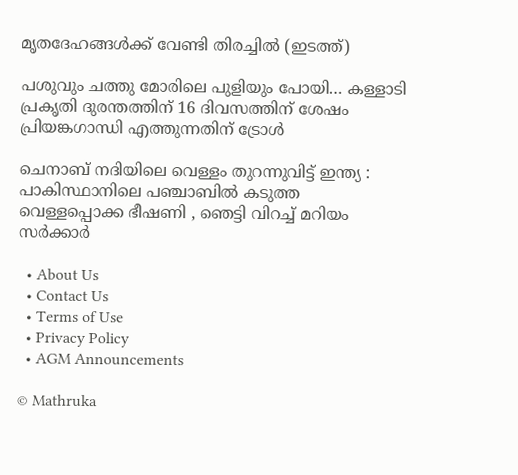മൃതദേഹങ്ങള്‍ക്ക് വേണ്ടി തിരച്ചില്‍ (ഇടത്ത്)

പശുവും ചത്തു മോരിലെ പുളിയും പോയി… കള്ളാടി പ്രകൃതി ദുരന്തത്തിന് 16 ദിവസത്തിന് ശേഷം പ്രിയങ്കഗാന്ധി എത്തുന്നതിന് ട്രോള്‍

ചെനാബ് നദിയിലെ വെള്ളം തുറന്നുവിട്ട് ഇന്ത്യ : പാകിസ്ഥാനിലെ പഞ്ചാബിൽ കടുത്ത വെള്ളപ്പൊക്ക ഭീഷണി , ഞെട്ടി വിറച്ച് മറിയം സർക്കാർ

  • About Us
  • Contact Us
  • Terms of Use
  • Privacy Policy
  • AGM Announcements

© Mathruka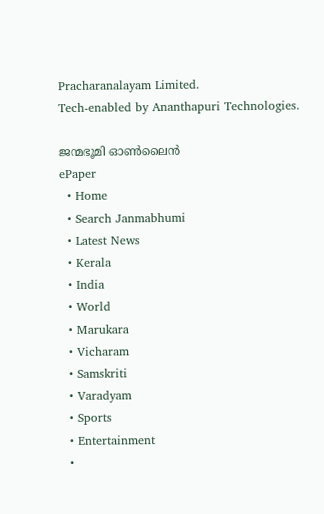Pracharanalayam Limited.
Tech-enabled by Ananthapuri Technologies.

ജന്മഭൂമി ഓണ്‍ലൈന്‍
ePaper
  • Home
  • Search Janmabhumi
  • Latest News
  • Kerala
  • India
  • World
  • Marukara
  • Vicharam
  • Samskriti
  • Varadyam
  • Sports
  • Entertainment
  •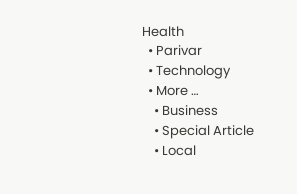Health
  • Parivar
  • Technology
  • More …
    • Business
    • Special Article
    • Local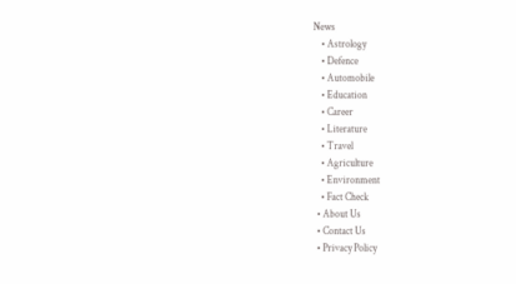News
    • Astrology
    • Defence
    • Automobile
    • Education
    • Career
    • Literature
    • Travel
    • Agriculture
    • Environment
    • Fact Check
  • About Us
  • Contact Us
  • Privacy Policy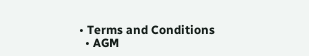• Terms and Conditions
  • AGM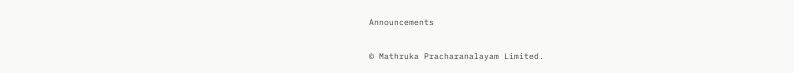Announcements

© Mathruka Pracharanalayam Limited.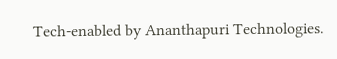Tech-enabled by Ananthapuri Technologies.